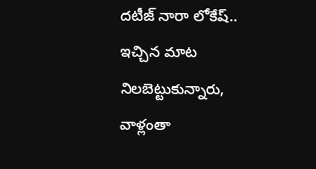దటీజ్ నారా లోకేష్.. ఇచ్చిన మాట నిలబెట్టుకున్నారు, వాళ్లంతా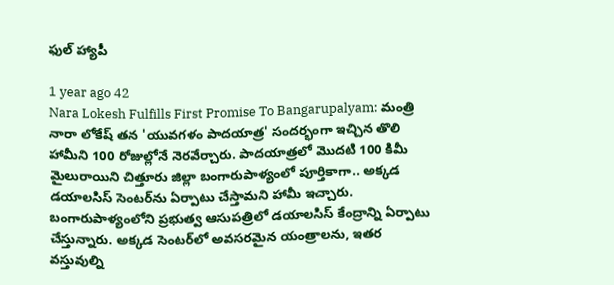ఫుల్ హ్యాపీ

1 year ago 42
Nara Lokesh Fulfills First Promise To Bangarupalyam: మంత్రి నారా లోకేష్ త‌న 'యువ‌గ‌ళం పాద‌యాత్ర' సంద‌ర్భంగా ఇచ్చిన తొలి హామీని 100 రోజుల్లోనే నెర‌వేర్చారు. పాదయాత్రలో మొద‌టి 100 కిమీ మైలురాయిని చిత్తూరు జిల్లా బంగారుపాళ్యంలో పూర్తికాగా.. అక్కడ డ‌యాల‌సిస్ సెంట‌ర్‌ను ఏర్పాటు చేస్తామ‌ని హామీ ఇచ్చారు. బంగారుపాళ్యంలోని ప్ర‌భుత్వ ఆసుప‌త్రిలో డ‌యాల‌సిస్ కేంద్రాన్ని ఏర్పాటు చేస్తున్నారు. అక్కడ సెంటర్‌లో అవసరమైన యంత్రాలను, ఇతర వస్తువుల్ని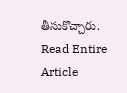తీసుకొచ్చారు.
Read Entire Article